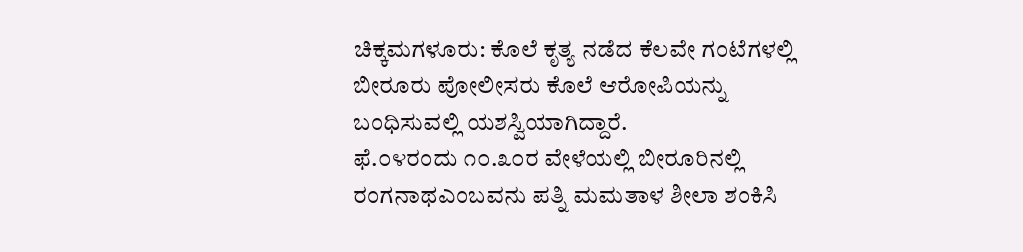ಚಿಕ್ಕಮಗಳೂರು: ಕೊಲೆ ಕೃತ್ಯ ನಡೆದ ಕೆಲವೇ ಗಂಟೆಗಳಲ್ಲಿ ಬೀರೂರು ಪೋಲೀಸರು ಕೊಲೆ ಆರೋಪಿಯನ್ನು ಬಂಧಿಸುವಲ್ಲಿ ಯಶಸ್ವಿಯಾಗಿದ್ದಾರೆ.
ಫೆ.೦೪ರಂದು ೧೦.೩೦ರ ವೇಳೆಯಲ್ಲಿ ಬೀರೂರಿನಲ್ಲಿ ರಂಗನಾಥಎಂಬವನು ಪತ್ನಿ ಮಮತಾಳ ಶೀಲಾ ಶಂಕಿಸಿ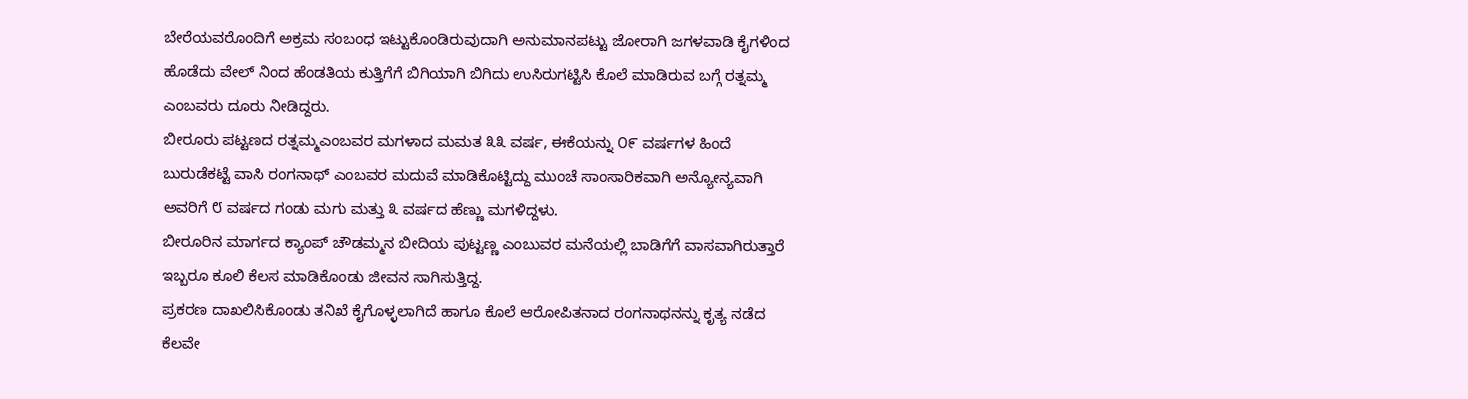ಬೇರೆಯವರೊಂದಿಗೆ ಅಕ್ರಮ ಸಂಬಂಧ ಇಟ್ಟುಕೊಂಡಿರುವುದಾಗಿ ಅನುಮಾನಪಟ್ಟು ಜೋರಾಗಿ ಜಗಳವಾಡಿ ಕೈಗಳಿಂದ ಹೊಡೆದು ವೇಲ್ ನಿಂದ ಹೆಂಡತಿಯ ಕುತ್ತಿಗೆಗೆ ಬಿಗಿಯಾಗಿ ಬಿಗಿದು ಉಸಿರುಗಟ್ಟಿಸಿ ಕೊಲೆ ಮಾಡಿರುವ ಬಗ್ಗೆ ರತ್ನಮ್ಮ ಎಂಬವರು ದೂರು ನೀಡಿದ್ದರು.
ಬೀರೂರು ಪಟ್ಟಣದ ರತ್ನಮ್ಮಎಂಬವರ ಮಗಳಾದ ಮಮತ ೩೩ ವರ್ಷ, ಈಕೆಯನ್ನು ೦೯ ವರ್ಷಗಳ ಹಿಂದೆ ಬುರುಡೆಕಟ್ಟೆ ವಾಸಿ ರಂಗನಾಥ್ ಎಂಬವರ ಮದುವೆ ಮಾಡಿಕೊಟ್ಟಿದ್ದು ಮುಂಚೆ ಸಾಂಸಾರಿಕವಾಗಿ ಅನ್ಯೋನ್ಯವಾಗಿ ಅವರಿಗೆ ೮ ವರ್ಷದ ಗಂಡು ಮಗು ಮತ್ತು ೩ ವರ್ಷದ ಹೆಣ್ಣು ಮಗಳಿದ್ದಳು.
ಬೀರೂರಿನ ಮಾರ್ಗದ ಕ್ಯಾಂಪ್ ಚೌಡಮ್ಮನ ಬೀದಿಯ ಪುಟ್ಟಣ್ಣ ಎಂಬುವರ ಮನೆಯಲ್ಲಿ ಬಾಡಿಗೆಗೆ ವಾಸವಾಗಿರುತ್ತಾರೆ ಇಬ್ಬರೂ ಕೂಲಿ ಕೆಲಸ ಮಾಡಿಕೊಂಡು ಜೀವನ ಸಾಗಿಸುತ್ತಿದ್ದ.
ಪ್ರಕರಣ ದಾಖಲಿಸಿಕೊಂಡು ತನಿಖೆ ಕೈಗೊಳ್ಳಲಾಗಿದೆ ಹಾಗೂ ಕೊಲೆ ಆರೋಪಿತನಾದ ರಂಗನಾಥನನ್ನು ಕೃತ್ಯ ನಡೆದ ಕೆಲವೇ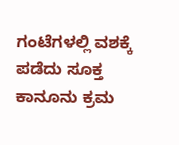ಗಂಟೆಗಳಲ್ಲಿ ವಶಕ್ಕೆ ಪಡೆದು ಸೂಕ್ತ ಕಾನೂನು ಕ್ರಮ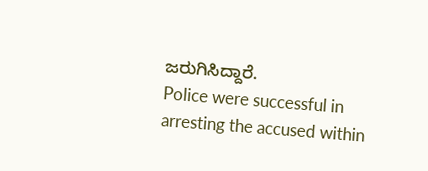ಜರುಗಿಸಿದ್ದಾರೆ.
Police were successful in arresting the accused within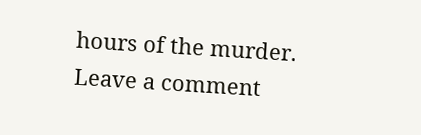hours of the murder.
Leave a comment